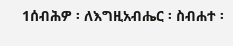1ሰብሕዎ ፡ ለእግዚአብሔር ፡ ስብሐተ ፡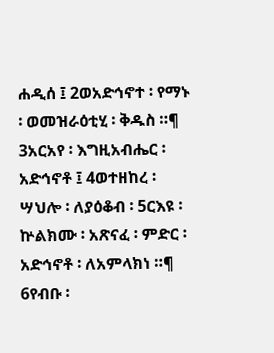ሐዲሰ ፤ 2ወአድኅኖተ ፡ የማኑ ፡ ወመዝራዕቲሂ ፡ ቅዱስ ።¶ 3አርአየ ፡ እግዚአብሔር ፡ አድኅኖቶ ፤ 4ወተዘከረ ፡ ሣህሎ ፡ ለያዕቆብ ፡ 5ርእዩ ፡ ኵልክሙ ፡ አጽናፈ ፡ ምድር ፡ አድኅኖቶ ፡ ለአምላክነ ።¶ 6የብቡ ፡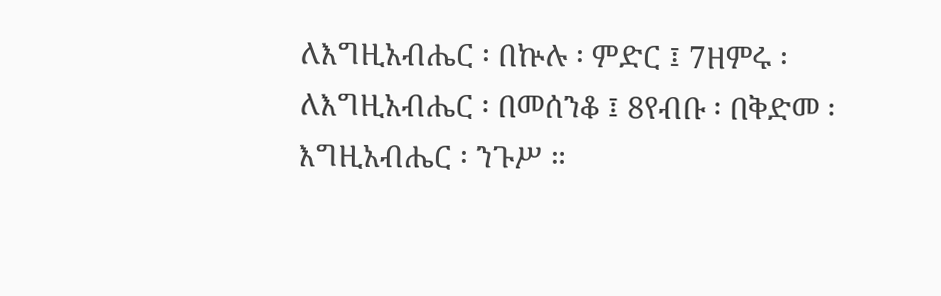ለእግዚአብሔር ፡ በኵሉ ፡ ምድር ፤ 7ዘምሩ ፡ ለእግዚአብሔር ፡ በመሰንቆ ፤ 8የብቡ ፡ በቅድመ ፡ እግዚአብሔር ፡ ንጉሥ ።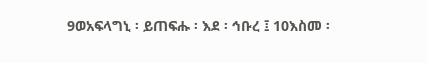9ወአፍላግኒ ፡ ይጠፍሑ ፡ እደ ፡ ኅቡረ ፤ 10እስመ ፡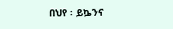በህየ ፡ ይኴንና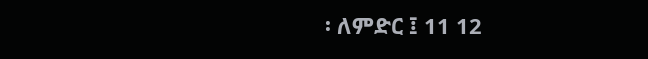፡ ለምድር ፤ 11 12